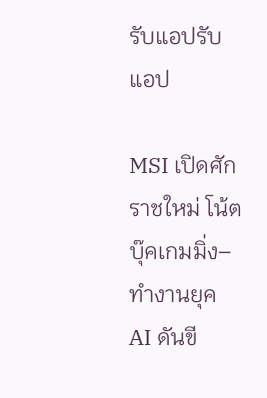รับแอปรับแอป

MSI เปิดศักราชใหม่ โน้ตบุ๊คเกมมิ่ง–ทำงานยุค AI ดันขี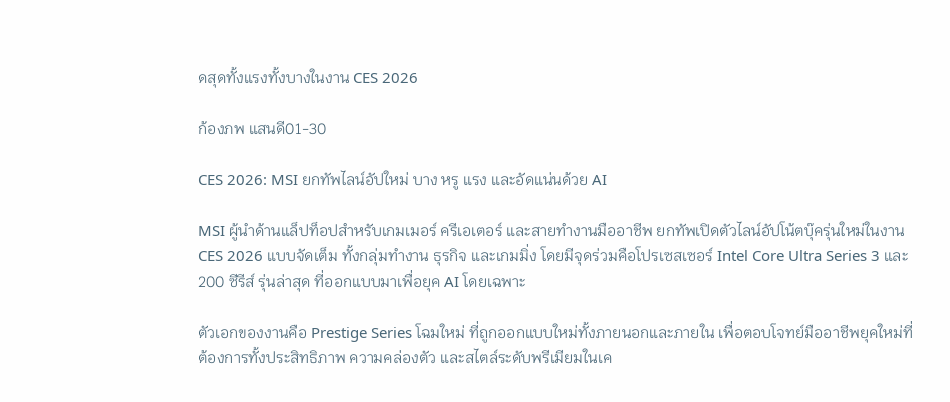ดสุดทั้งแรงทั้งบางในงาน CES 2026

ก้องภพ แสนดี01-30

CES 2026: MSI ยกทัพไลน์อัปใหม่ บาง หรู แรง และอัดแน่นด้วย AI

MSI ผู้นำด้านแล็ปท็อปสำหรับเกมเมอร์ ครีเอเตอร์ และสายทำงานมืออาชีพ ยกทัพเปิดตัวไลน์อัปโน้ตบุ๊ครุ่นใหม่ในงาน CES 2026 แบบจัดเต็ม ทั้งกลุ่มทำงาน ธุรกิจ และเกมมิ่ง โดยมีจุดร่วมคือโปรเซสเซอร์ Intel Core Ultra Series 3 และ 200 ซีรีส์ รุ่นล่าสุด ที่ออกแบบมาเพื่อยุค AI โดยเฉพาะ

ตัวเอกของงานคือ Prestige Series โฉมใหม่ ที่ถูกออกแบบใหม่ทั้งภายนอกและภายใน เพื่อตอบโจทย์มืออาชีพยุคใหม่ที่ต้องการทั้งประสิทธิภาพ ความคล่องตัว และสไตล์ระดับพรีเมียมในเค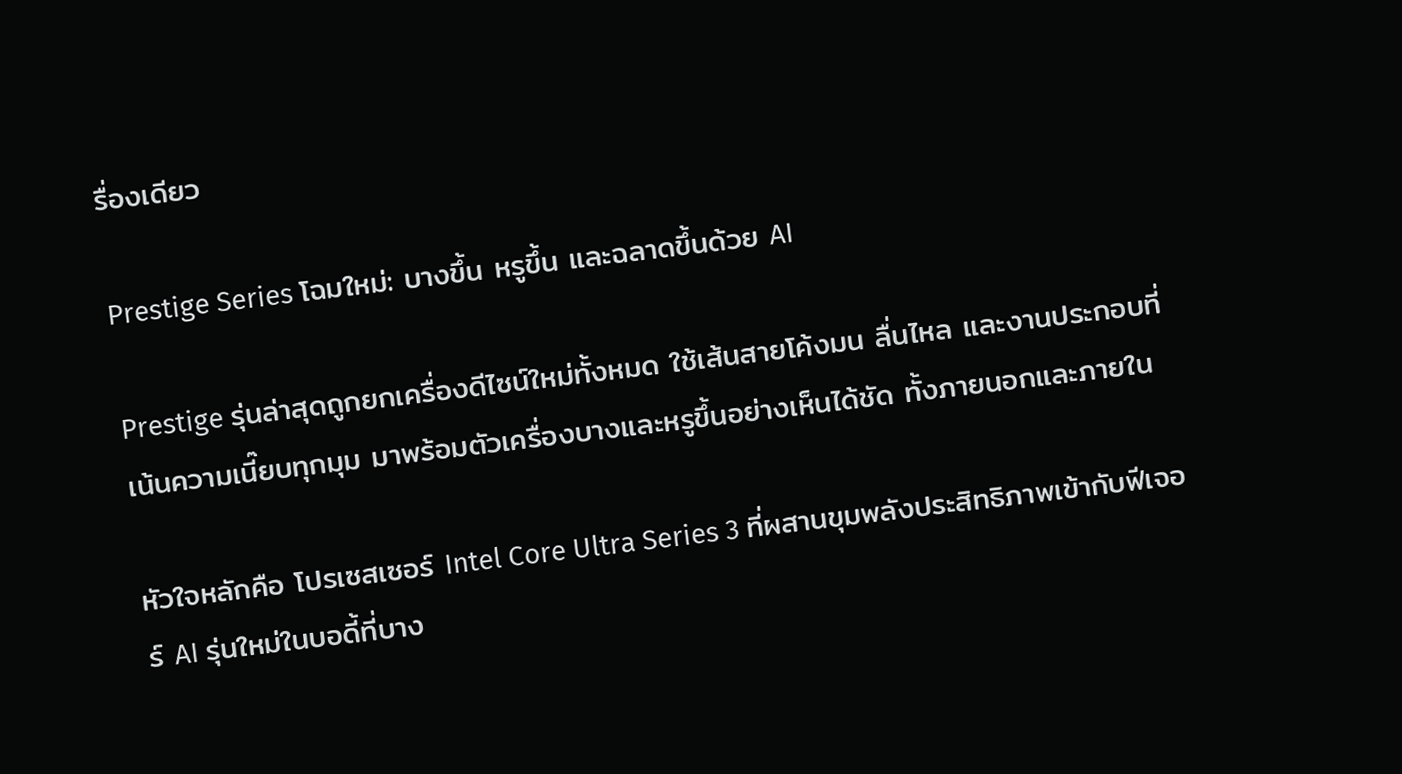รื่องเดียว

Prestige Series โฉมใหม่: บางขึ้น หรูขึ้น และฉลาดขึ้นด้วย AI

Prestige รุ่นล่าสุดถูกยกเครื่องดีไซน์ใหม่ทั้งหมด ใช้เส้นสายโค้งมน ลื่นไหล และงานประกอบที่เน้นความเนี๊ยบทุกมุม มาพร้อมตัวเครื่องบางและหรูขึ้นอย่างเห็นได้ชัด ทั้งภายนอกและภายใน

หัวใจหลักคือ โปรเซสเซอร์ Intel Core Ultra Series 3 ที่ผสานขุมพลังประสิทธิภาพเข้ากับฟีเจอร์ AI รุ่นใหม่ในบอดี้ที่บาง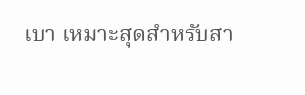เบา เหมาะสุดสำหรับสา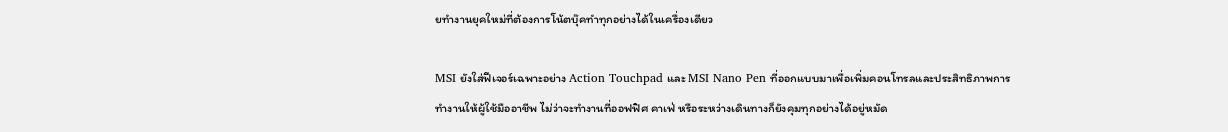ยทำงานยุคใหม่ที่ต้องการโน้ตบุ๊คทำทุกอย่างได้ในเครื่องเดียว

MSI ยังใส่ฟีเจอร์เฉพาะอย่าง Action Touchpad และ MSI Nano Pen ที่ออกแบบมาเพื่อเพิ่มคอนโทรลและประสิทธิภาพการทำงานให้ผู้ใช้มืออาชีพ ไม่ว่าจะทำงานที่ออฟฟิศ คาเฟ่ หรือระหว่างเดินทางก็ยังคุมทุกอย่างได้อยู่หมัด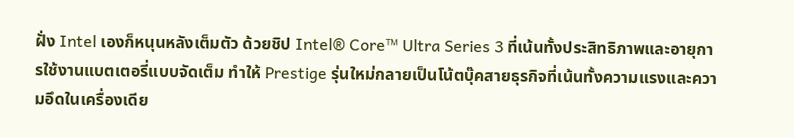ฝั่ง Intel เองก็หนุนหลังเต็มตัว ด้วยชิป Intel® Core™ Ultra Series 3 ที่เน้นทั้งประสิทธิภาพและอายุการใช้งานแบตเตอรี่แบบจัดเต็ม ทำให้ Prestige รุ่นใหม่กลายเป็นโน้ตบุ๊คสายธุรกิจที่เน้นทั้งความแรงและความอึดในเครื่องเดีย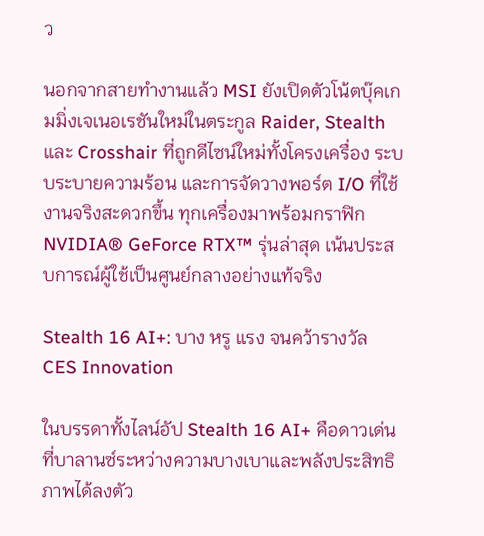ว

นอกจากสายทำงานแล้ว MSI ยังเปิดตัวโน้ตบุ๊คเกมมิ่งเจเนอเรชันใหม่ในตระกูล Raider, Stealth และ Crosshair ที่ถูกดีไซน์ใหม่ทั้งโครงเครื่อง ระบบระบายความร้อน และการจัดวางพอร์ต I/O ที่ใช้งานจริงสะดวกขึ้น ทุกเครื่องมาพร้อมกราฟิก NVIDIA® GeForce RTX™ รุ่นล่าสุด เน้นประสบการณ์ผู้ใช้เป็นศูนย์กลางอย่างแท้จริง

Stealth 16 AI+: บาง หรู แรง จนคว้ารางวัล CES Innovation

ในบรรดาทั้งไลน์อัป Stealth 16 AI+ คือดาวเด่นที่บาลานซ์ระหว่างความบางเบาและพลังประสิทธิภาพได้ลงตัว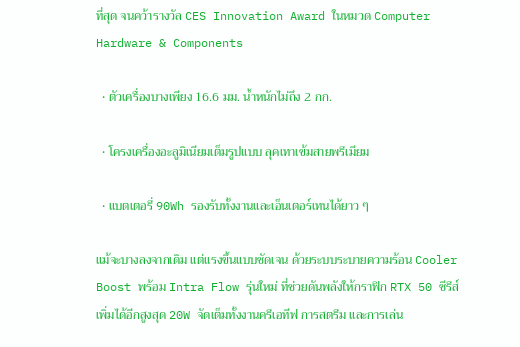ที่สุด จนคว้ารางวัล CES Innovation Award ในหมวด Computer Hardware & Components

  • ตัวเครื่องบางเพียง 16.6 มม. น้ำหนักไม่ถึง 2 กก.

  • โครงเครื่องอะลูมิเนียมเต็มรูปแบบ ลุคเทาเข้มสายพรีเมียม

  • แบตเตอรี่ 90Wh รองรับทั้งงานและเอ็นเตอร์เทนได้ยาว ๆ

แม้จะบางลงจากเดิม แต่แรงขึ้นแบบชัดเจน ด้วยระบบระบายความร้อน Cooler Boost พร้อม Intra Flow รุ่นใหม่ ที่ช่วยดันพลังให้กราฟิก RTX 50 ซีรีส์ เพิ่มได้อีกสูงสุด 20W จัดเต็มทั้งงานครีเอทีฟ การสตรีม และการเล่น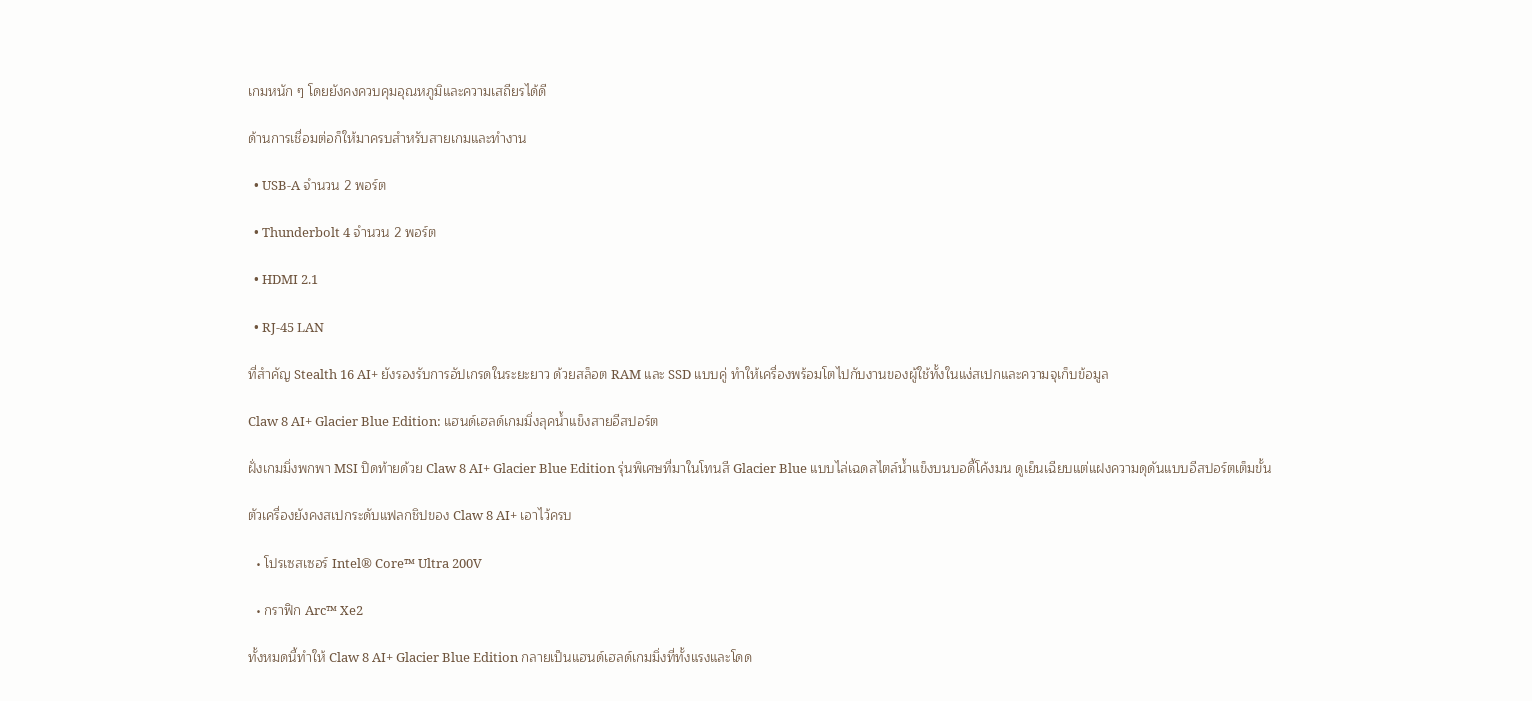เกมหนัก ๆ โดยยังคงควบคุมอุณหภูมิและความเสถียรได้ดี

ด้านการเชื่อมต่อก็ให้มาครบสำหรับสายเกมและทำงาน

  • USB-A จำนวน 2 พอร์ต

  • Thunderbolt 4 จำนวน 2 พอร์ต

  • HDMI 2.1

  • RJ-45 LAN

ที่สำคัญ Stealth 16 AI+ ยังรองรับการอัปเกรดในระยะยาว ด้วยสล็อต RAM และ SSD แบบคู่ ทำให้เครื่องพร้อมโตไปกับงานของผู้ใช้ทั้งในแง่สเปกและความจุเก็บข้อมูล

Claw 8 AI+ Glacier Blue Edition: แฮนด์เฮลด์เกมมิ่งลุคน้ำแข็งสายอีสปอร์ต

ฝั่งเกมมิ่งพกพา MSI ปิดท้ายด้วย Claw 8 AI+ Glacier Blue Edition รุ่นพิเศษที่มาในโทนสี Glacier Blue แบบไล่เฉดสไตล์น้ำแข็งบนบอดี้โค้งมน ดูเย็นเฉียบแต่แฝงความดุดันแบบอีสปอร์ตเต็มขั้น

ตัวเครื่องยังคงสเปกระดับแฟลกชิปของ Claw 8 AI+ เอาไว้ครบ

  • โปรเซสเซอร์ Intel® Core™ Ultra 200V

  • กราฟิก Arc™ Xe2

ทั้งหมดนี้ทำให้ Claw 8 AI+ Glacier Blue Edition กลายเป็นแฮนด์เฮลด์เกมมิ่งที่ทั้งแรงและโดด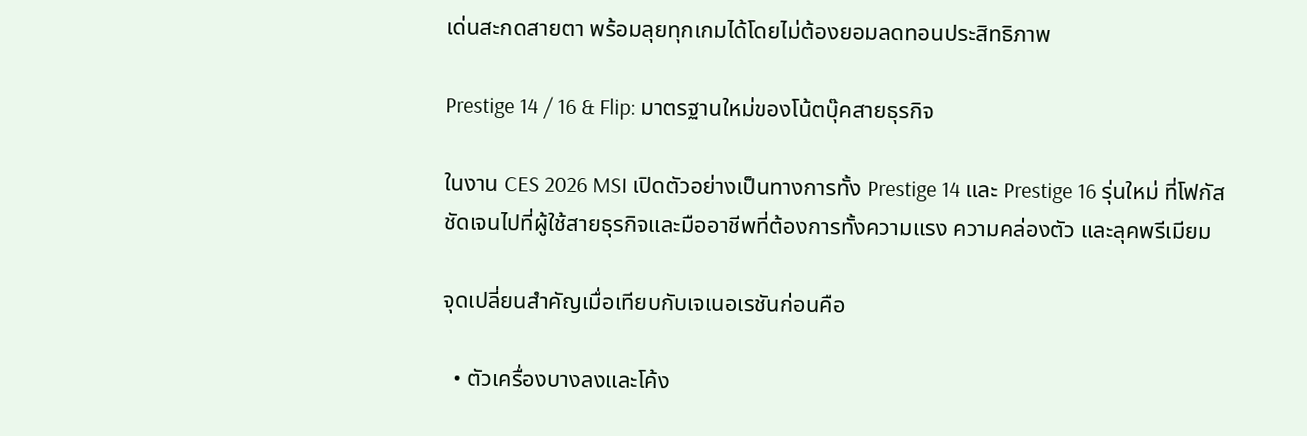เด่นสะกดสายตา พร้อมลุยทุกเกมได้โดยไม่ต้องยอมลดทอนประสิทธิภาพ

Prestige 14 / 16 & Flip: มาตรฐานใหม่ของโน้ตบุ๊คสายธุรกิจ

ในงาน CES 2026 MSI เปิดตัวอย่างเป็นทางการทั้ง Prestige 14 และ Prestige 16 รุ่นใหม่ ที่โฟกัสชัดเจนไปที่ผู้ใช้สายธุรกิจและมืออาชีพที่ต้องการทั้งความแรง ความคล่องตัว และลุคพรีเมียม

จุดเปลี่ยนสำคัญเมื่อเทียบกับเจเนอเรชันก่อนคือ

  • ตัวเครื่องบางลงและโค้ง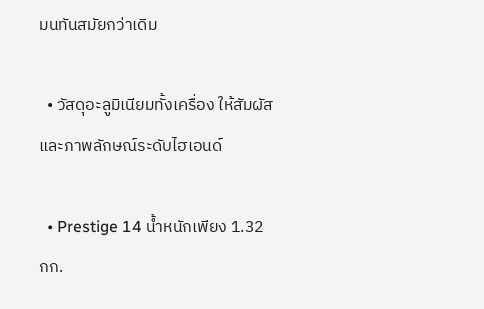มนทันสมัยกว่าเดิม

  • วัสดุอะลูมิเนียมทั้งเครื่อง ให้สัมผัสและภาพลักษณ์ระดับไฮเอนด์

  • Prestige 14 น้ำหนักเพียง 1.32 กก.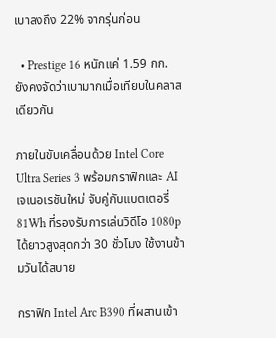เบาลงถึง 22% จากรุ่นก่อน

  • Prestige 16 หนักแค่ 1.59 กก. ยังคงจัดว่าเบามากเมื่อเทียบในคลาสเดียวกัน

ภายในขับเคลื่อนด้วย Intel Core Ultra Series 3 พร้อมกราฟิกและ AI เจเนอเรชันใหม่ จับคู่กับแบตเตอรี่ 81Wh ที่รองรับการเล่นวิดีโอ 1080p ได้ยาวสูงสุดกว่า 30 ชั่วโมง ใช้งานข้ามวันได้สบาย

กราฟิก Intel Arc B390 ที่ผสานเข้า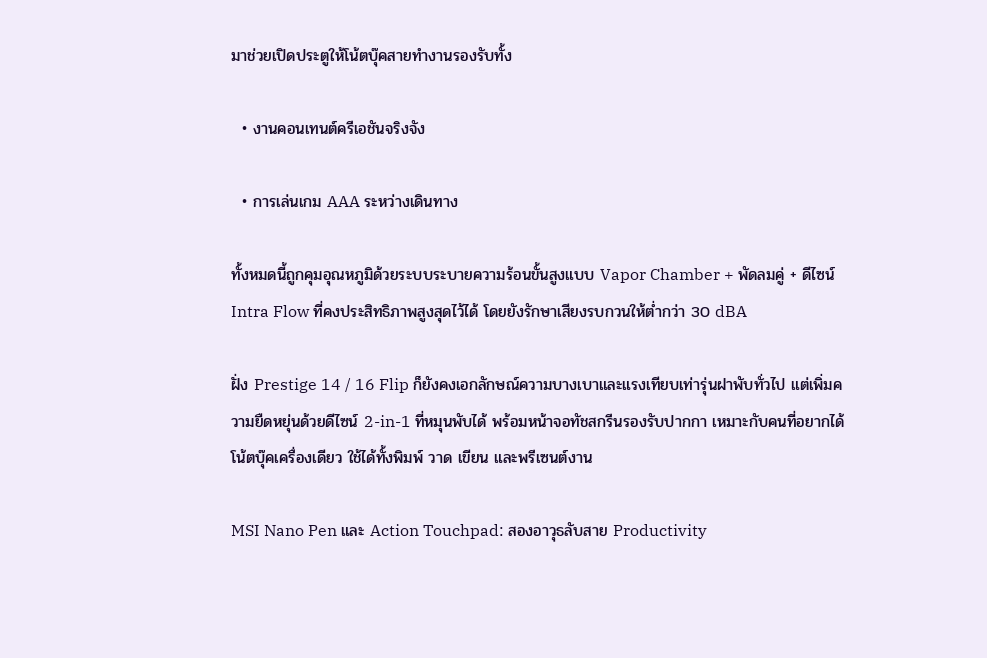มาช่วยเปิดประตูให้โน้ตบุ๊คสายทำงานรองรับทั้ง

  • งานคอนเทนต์ครีเอชันจริงจัง

  • การเล่นเกม AAA ระหว่างเดินทาง

ทั้งหมดนี้ถูกคุมอุณหภูมิด้วยระบบระบายความร้อนขั้นสูงแบบ Vapor Chamber + พัดลมคู่ + ดีไซน์ Intra Flow ที่คงประสิทธิภาพสูงสุดไว้ได้ โดยยังรักษาเสียงรบกวนให้ต่ำกว่า 30 dBA

ฝั่ง Prestige 14 / 16 Flip ก็ยังคงเอกลักษณ์ความบางเบาและแรงเทียบเท่ารุ่นฝาพับทั่วไป แต่เพิ่มความยืดหยุ่นด้วยดีไซน์ 2-in-1 ที่หมุนพับได้ พร้อมหน้าจอทัชสกรีนรองรับปากกา เหมาะกับคนที่อยากได้โน้ตบุ๊คเครื่องเดียว ใช้ได้ทั้งพิมพ์ วาด เขียน และพรีเซนต์งาน

MSI Nano Pen และ Action Touchpad: สองอาวุธลับสาย Productivity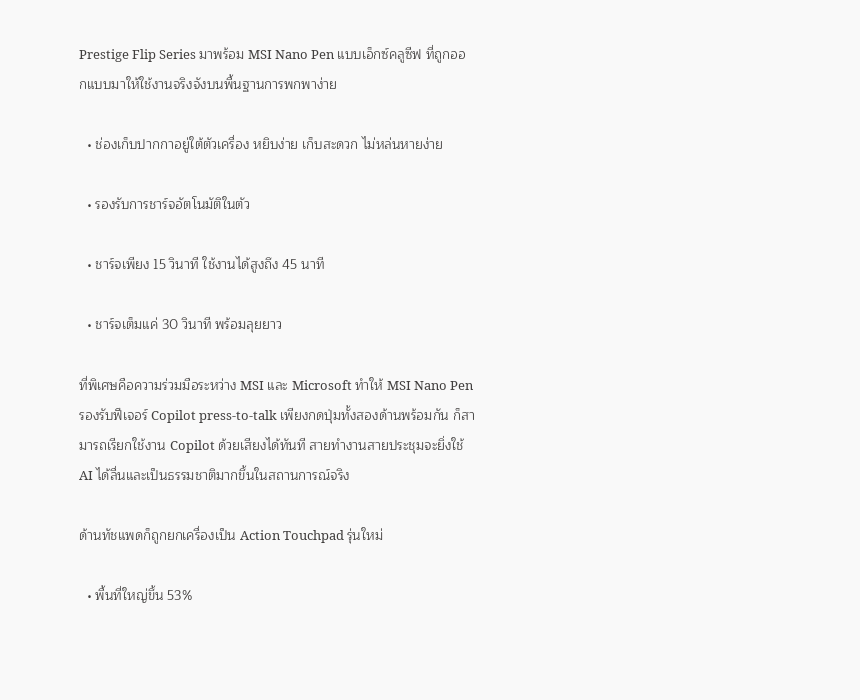Prestige Flip Series มาพร้อม MSI Nano Pen แบบเอ็กซ์คลูซีฟ ที่ถูกออกแบบมาให้ใช้งานจริงจังบนพื้นฐานการพกพาง่าย

  • ช่องเก็บปากกาอยู่ใต้ตัวเครื่อง หยิบง่าย เก็บสะดวก ไม่หล่นหายง่าย

  • รองรับการชาร์จอัตโนมัติในตัว

  • ชาร์จเพียง 15 วินาที ใช้งานได้สูงถึง 45 นาที

  • ชาร์จเต็มแค่ 30 วินาที พร้อมลุยยาว

ที่พิเศษคือความร่วมมือระหว่าง MSI และ Microsoft ทำให้ MSI Nano Pen รองรับฟีเจอร์ Copilot press-to-talk เพียงกดปุ่มทั้งสองด้านพร้อมกัน ก็สามารถเรียกใช้งาน Copilot ด้วยเสียงได้ทันที สายทำงานสายประชุมจะยิ่งใช้ AI ได้ลื่นและเป็นธรรมชาติมากขึ้นในสถานการณ์จริง

ด้านทัชแพดก็ถูกยกเครื่องเป็น Action Touchpad รุ่นใหม่

  • พื้นที่ใหญ่ขึ้น 53%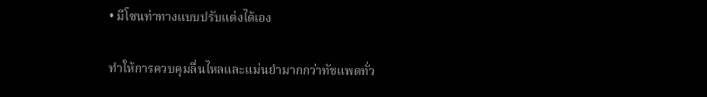• มีโซนท่าทางแบบปรับแต่งได้เอง

ทำให้การควบคุมลื่นไหลและแม่นยำมากกว่าทัชแพดทั่ว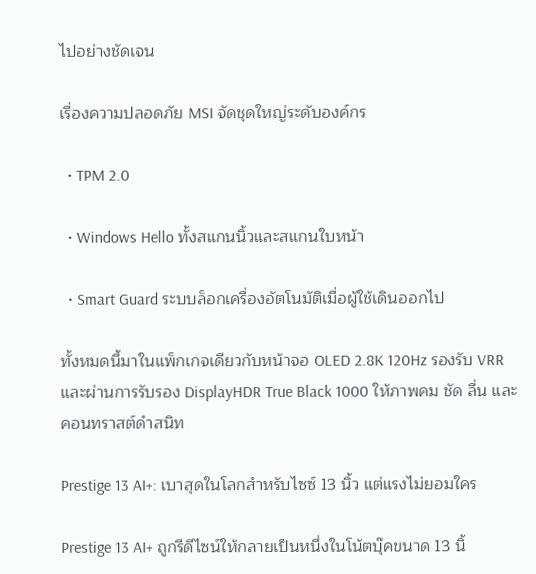ไปอย่างชัดเจน

เรื่องความปลอดภัย MSI จัดชุดใหญ่ระดับองค์กร

  • TPM 2.0

  • Windows Hello ทั้งสแกนนิ้วและสแกนใบหน้า

  • Smart Guard ระบบล็อกเครื่องอัตโนมัติเมื่อผู้ใช้เดินออกไป

ทั้งหมดนี้มาในแพ็กเกจเดียวกับหน้าจอ OLED 2.8K 120Hz รองรับ VRR และผ่านการรับรอง DisplayHDR True Black 1000 ให้ภาพคม ชัด ลื่น และคอนทราสต์ดำสนิท

Prestige 13 AI+: เบาสุดในโลกสำหรับไซซ์ 13 นิ้ว แต่แรงไม่ยอมใคร

Prestige 13 AI+ ถูกรีดีไซน์ให้กลายเป็นหนึ่งในโน้ตบุ๊คขนาด 13 นิ้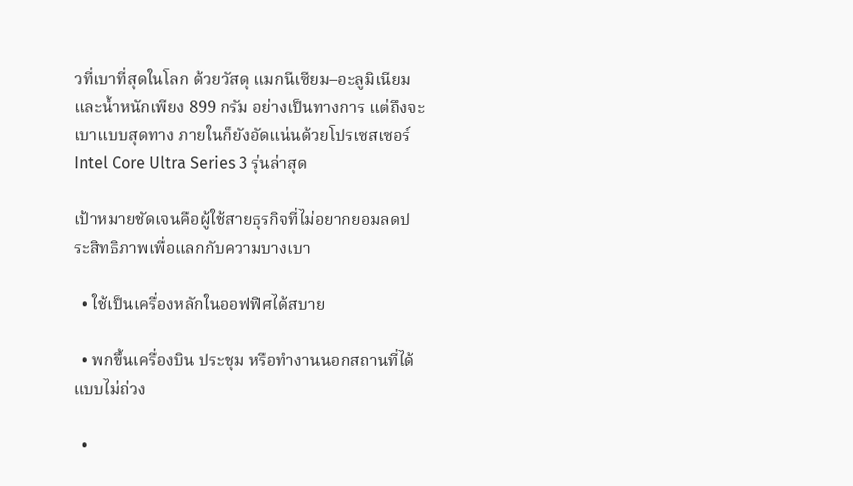วที่เบาที่สุดในโลก ด้วยวัสดุ แมกนีเซียม–อะลูมิเนียม และน้ำหนักเพียง 899 กรัม อย่างเป็นทางการ แต่ถึงจะเบาแบบสุดทาง ภายในก็ยังอัดแน่นด้วยโปรเซสเซอร์ Intel Core Ultra Series 3 รุ่นล่าสุด

เป้าหมายชัดเจนคือผู้ใช้สายธุรกิจที่ไม่อยากยอมลดประสิทธิภาพเพื่อแลกกับความบางเบา

  • ใช้เป็นเครื่องหลักในออฟฟิศได้สบาย

  • พกขึ้นเครื่องบิน ประชุม หรือทำงานนอกสถานที่ได้แบบไม่ถ่วง

  •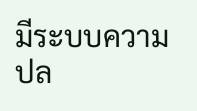มีระบบความปล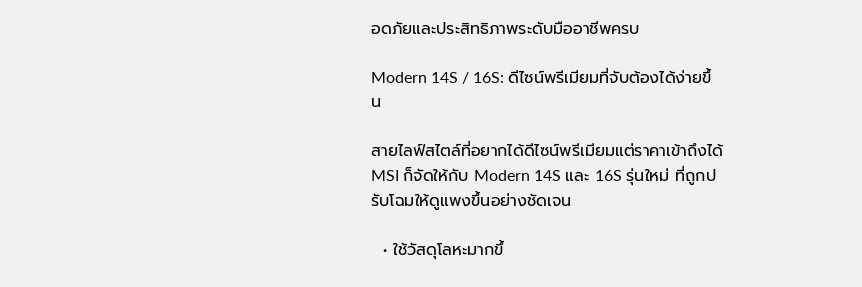อดภัยและประสิทธิภาพระดับมืออาชีพครบ

Modern 14S / 16S: ดีไซน์พรีเมียมที่จับต้องได้ง่ายขึ้น

สายไลฟ์สไตล์ที่อยากได้ดีไซน์พรีเมียมแต่ราคาเข้าถึงได้ MSI ก็จัดให้กับ Modern 14S และ 16S รุ่นใหม่ ที่ถูกปรับโฉมให้ดูแพงขึ้นอย่างชัดเจน

  • ใช้วัสดุโลหะมากขึ้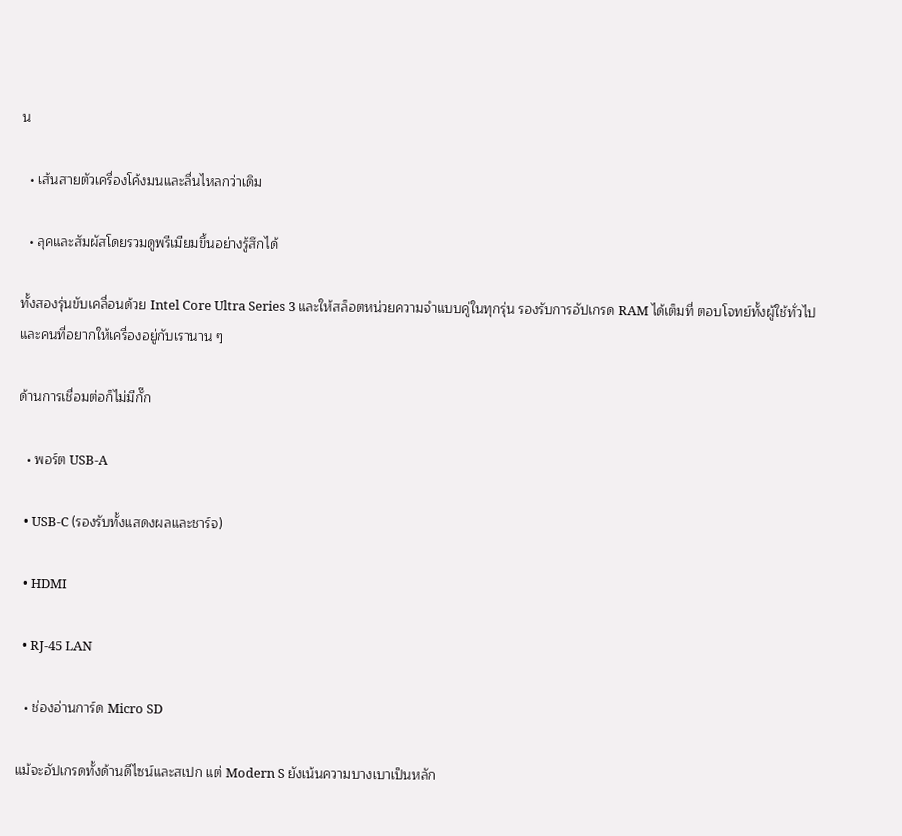น

  • เส้นสายตัวเครื่องโค้งมนและลื่นไหลกว่าเดิม

  • ลุคและสัมผัสโดยรวมดูพรีเมียมขึ้นอย่างรู้สึกได้

ทั้งสองรุ่นขับเคลื่อนด้วย Intel Core Ultra Series 3 และให้สล็อตหน่วยความจำแบบคู่ในทุกรุ่น รองรับการอัปเกรด RAM ได้เต็มที่ ตอบโจทย์ทั้งผู้ใช้ทั่วไปและคนที่อยากให้เครื่องอยู่กับเรานาน ๆ

ด้านการเชื่อมต่อก็ไม่มีกั๊ก

  • พอร์ต USB-A

  • USB-C (รองรับทั้งแสดงผลและชาร์จ)

  • HDMI

  • RJ-45 LAN

  • ช่องอ่านการ์ด Micro SD

แม้จะอัปเกรดทั้งด้านดีไซน์และสเปก แต่ Modern S ยังเน้นความบางเบาเป็นหลัก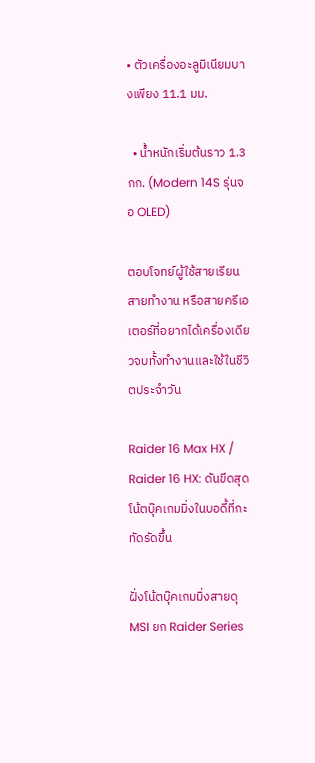• ตัวเครื่องอะลูมิเนียมบางเพียง 11.1 มม.

  • น้ำหนักเริ่มต้นราว 1.3 กก. (Modern 14S รุ่นจอ OLED)

ตอบโจทย์ผู้ใช้สายเรียน สายทำงาน หรือสายครีเอเตอร์ที่อยากได้เครื่องเดียวจบทั้งทำงานและใช้ในชีวิตประจำวัน

Raider 16 Max HX / Raider 16 HX: ดันขีดสุดโน้ตบุ๊คเกมมิ่งในบอดี้ที่กะทัดรัดขึ้น

ฝั่งโน้ตบุ๊คเกมมิ่งสายดุ MSI ยก Raider Series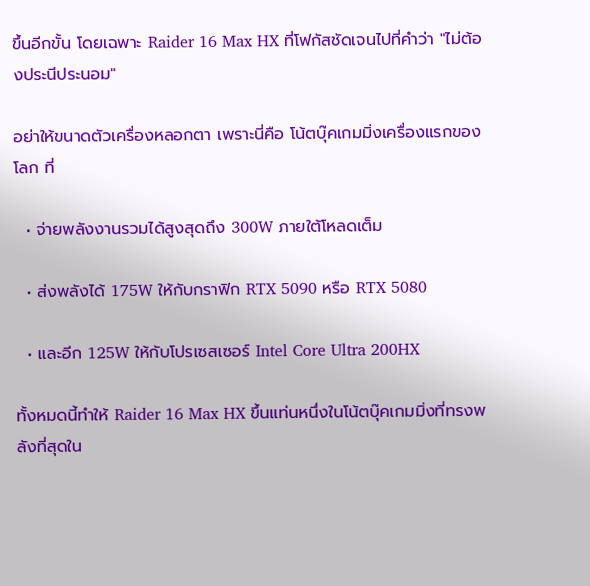ขึ้นอีกขั้น โดยเฉพาะ Raider 16 Max HX ที่โฟกัสชัดเจนไปที่คำว่า "ไม่ต้องประนีประนอม"

อย่าให้ขนาดตัวเครื่องหลอกตา เพราะนี่คือ โน้ตบุ๊คเกมมิ่งเครื่องแรกของโลก ที่

  • จ่ายพลังงานรวมได้สูงสุดถึง 300W ภายใต้โหลดเต็ม

  • ส่งพลังได้ 175W ให้กับกราฟิก RTX 5090 หรือ RTX 5080

  • และอีก 125W ให้กับโปรเซสเซอร์ Intel Core Ultra 200HX

ทั้งหมดนี้ทำให้ Raider 16 Max HX ขึ้นแท่นหนึ่งในโน้ตบุ๊คเกมมิ่งที่ทรงพลังที่สุดใน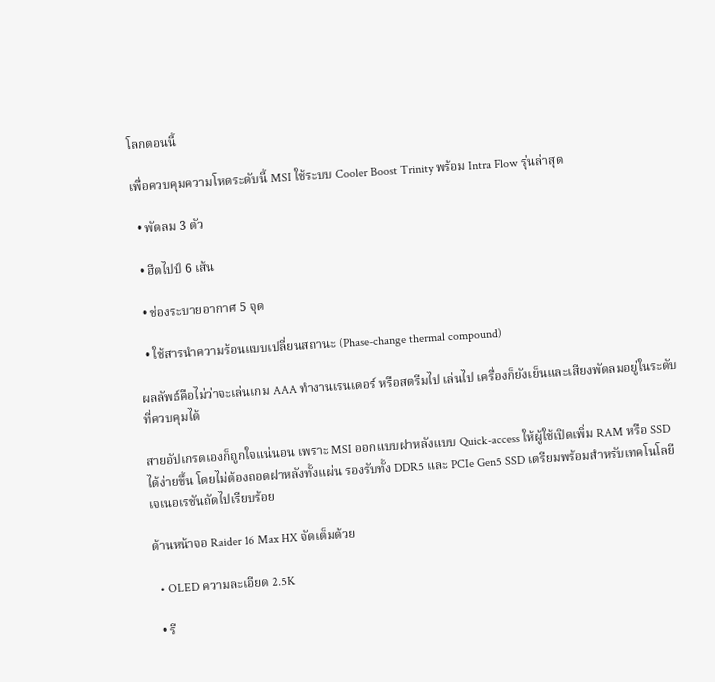โลกตอนนี้

เพื่อควบคุมความโหดระดับนี้ MSI ใช้ระบบ Cooler Boost Trinity พร้อม Intra Flow รุ่นล่าสุด

  • พัดลม 3 ตัว

  • ฮีตไปป์ 6 เส้น

  • ช่องระบายอากาศ 5 จุด

  • ใช้สารนำความร้อนแบบเปลี่ยนสถานะ (Phase-change thermal compound)

ผลลัพธ์คือไม่ว่าจะเล่นเกม AAA ทำงานเรนเดอร์ หรือสตรีมไป เล่นไป เครื่องก็ยังเย็นและเสียงพัดลมอยู่ในระดับที่ควบคุมได้

สายอัปเกรดเองก็ถูกใจแน่นอน เพราะ MSI ออกแบบฝาหลังแบบ Quick-access ให้ผู้ใช้เปิดเพิ่ม RAM หรือ SSD ได้ง่ายขึ้น โดยไม่ต้องถอดฝาหลังทั้งแผ่น รองรับทั้ง DDR5 และ PCIe Gen5 SSD เตรียมพร้อมสำหรับเทคโนโลยีเจเนอเรชันถัดไปเรียบร้อย

ด้านหน้าจอ Raider 16 Max HX จัดเต็มด้วย

  • OLED ความละเอียด 2.5K

  • รี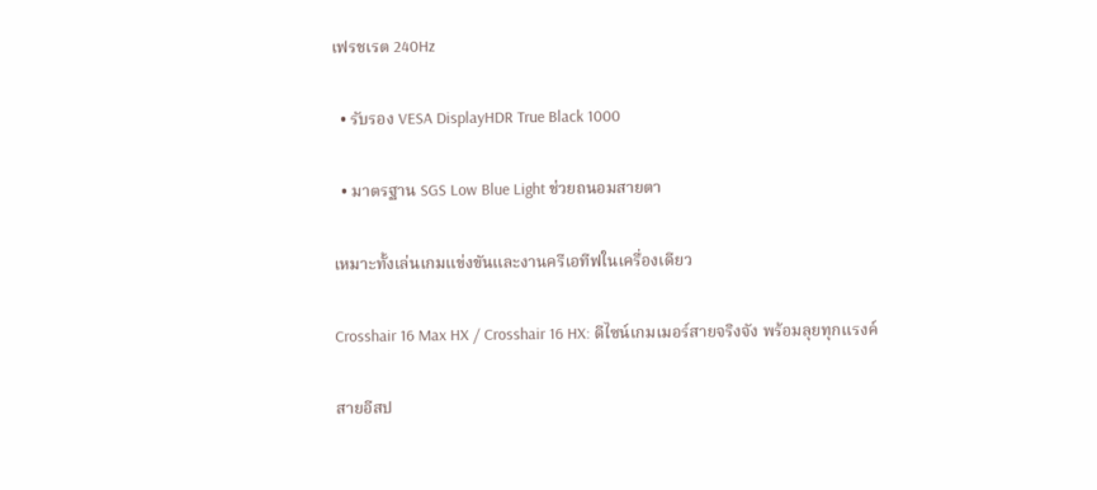เฟรชเรต 240Hz

  • รับรอง VESA DisplayHDR True Black 1000

  • มาตรฐาน SGS Low Blue Light ช่วยถนอมสายตา

เหมาะทั้งเล่นเกมแข่งขันและงานครีเอทีฟในเครื่องเดียว

Crosshair 16 Max HX / Crosshair 16 HX: ดีไซน์เกมเมอร์สายจริงจัง พร้อมลุยทุกแรงค์

สายอีสป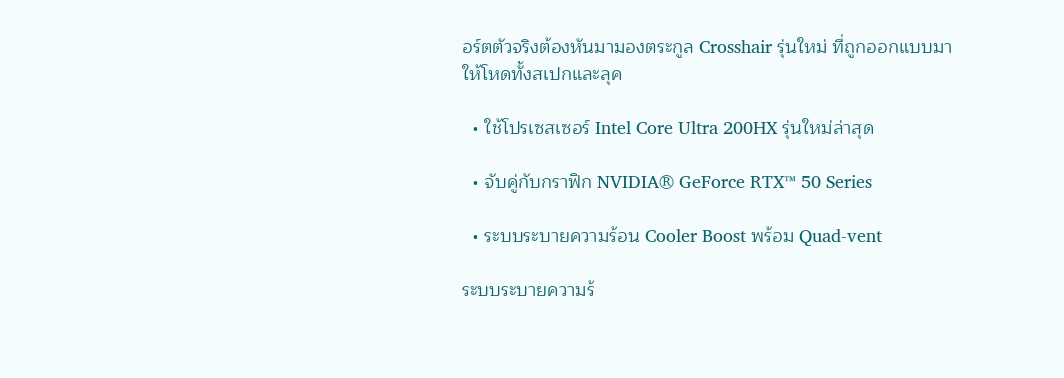อร์ตตัวจริงต้องหันมามองตระกูล Crosshair รุ่นใหม่ ที่ถูกออกแบบมาให้โหดทั้งสเปกและลุค

  • ใช้โปรเซสเซอร์ Intel Core Ultra 200HX รุ่นใหม่ล่าสุด

  • จับคู่กับกราฟิก NVIDIA® GeForce RTX™ 50 Series

  • ระบบระบายความร้อน Cooler Boost พร้อม Quad-vent

ระบบระบายความร้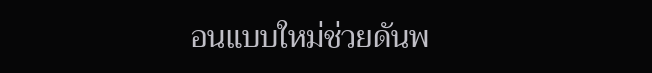อนแบบใหม่ช่วยดันพ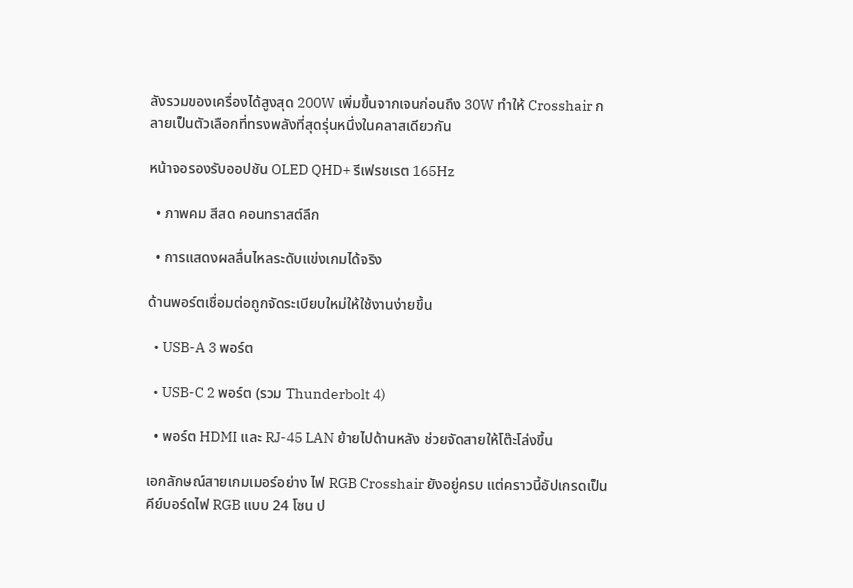ลังรวมของเครื่องได้สูงสุด 200W เพิ่มขึ้นจากเจนก่อนถึง 30W ทำให้ Crosshair กลายเป็นตัวเลือกที่ทรงพลังที่สุดรุ่นหนึ่งในคลาสเดียวกัน

หน้าจอรองรับออปชัน OLED QHD+ รีเฟรชเรต 165Hz

  • ภาพคม สีสด คอนทราสต์ลึก

  • การแสดงผลลื่นไหลระดับแข่งเกมได้จริง

ด้านพอร์ตเชื่อมต่อถูกจัดระเบียบใหม่ให้ใช้งานง่ายขึ้น

  • USB-A 3 พอร์ต

  • USB-C 2 พอร์ต (รวม Thunderbolt 4)

  • พอร์ต HDMI และ RJ-45 LAN ย้ายไปด้านหลัง ช่วยจัดสายให้โต๊ะโล่งขึ้น

เอกลักษณ์สายเกมเมอร์อย่าง ไฟ RGB Crosshair ยังอยู่ครบ แต่คราวนี้อัปเกรดเป็นคีย์บอร์ดไฟ RGB แบบ 24 โซน ป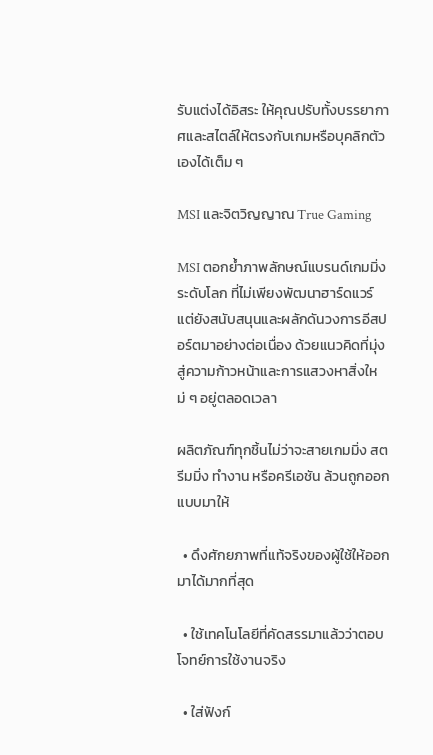รับแต่งได้อิสระ ให้คุณปรับทั้งบรรยากาศและสไตล์ให้ตรงกับเกมหรือบุคลิกตัวเองได้เต็ม ๆ

MSI และจิตวิญญาณ True Gaming

MSI ตอกย้ำภาพลักษณ์แบรนด์เกมมิ่งระดับโลก ที่ไม่เพียงพัฒนาฮาร์ดแวร์ แต่ยังสนับสนุนและผลักดันวงการอีสปอร์ตมาอย่างต่อเนื่อง ด้วยแนวคิดที่มุ่งสู่ความก้าวหน้าและการแสวงหาสิ่งใหม่ ๆ อยู่ตลอดเวลา

ผลิตภัณฑ์ทุกชิ้นไม่ว่าจะสายเกมมิ่ง สตรีมมิ่ง ทำงาน หรือครีเอชัน ล้วนถูกออกแบบมาให้

  • ดึงศักยภาพที่แท้จริงของผู้ใช้ให้ออกมาได้มากที่สุด

  • ใช้เทคโนโลยีที่คัดสรรมาแล้วว่าตอบโจทย์การใช้งานจริง

  • ใส่ฟังก์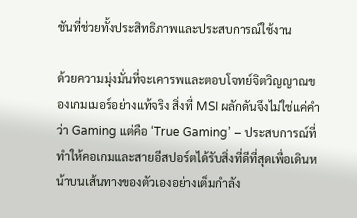ชันที่ช่วยทั้งประสิทธิภาพและประสบการณ์ใช้งาน

ด้วยความมุ่งมั่นที่จะเคารพและตอบโจทย์จิตวิญญาณของเกมเมอร์อย่างแท้จริง สิ่งที่ MSI ผลักดันจึงไม่ใช่แค่คำว่า Gaming แต่คือ ‘True Gaming’ – ประสบการณ์ที่ทำให้คอเกมและสายอีสปอร์ตได้รับสิ่งที่ดีที่สุดเพื่อเดินหน้าบนเส้นทางของตัวเองอย่างเต็มกำลัง